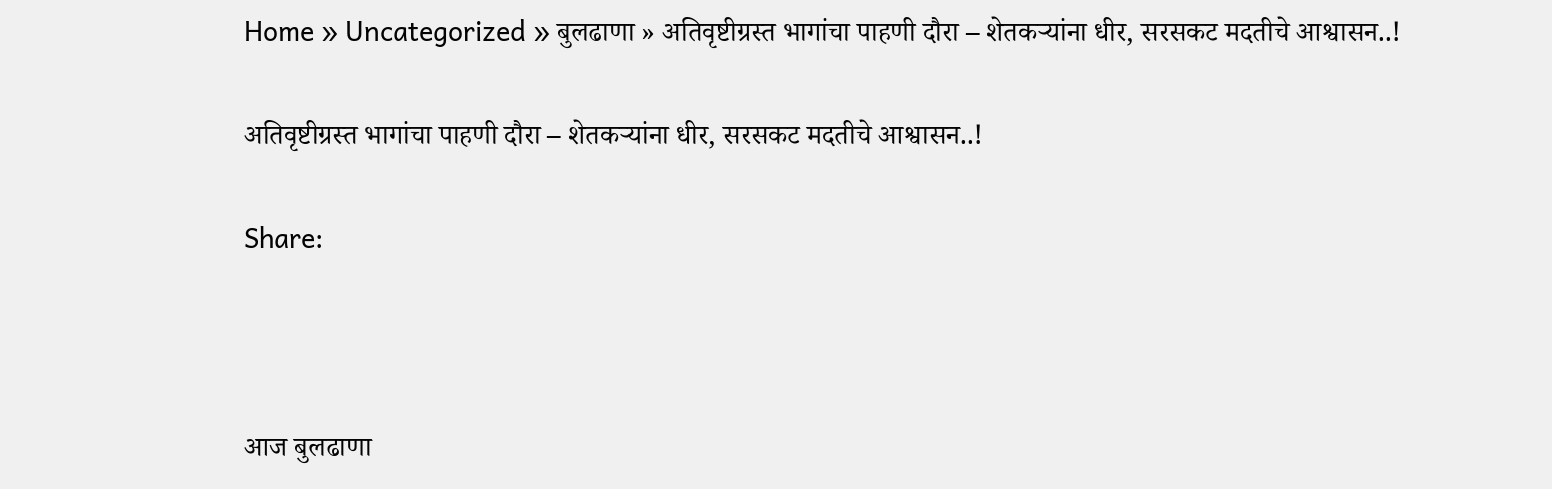Home » Uncategorized » बुलढाणा » अतिवृष्टीग्रस्त भागांचा पाहणी दौरा – शेतकऱ्यांना धीर, सरसकट मदतीचे आश्वासन..!

अतिवृष्टीग्रस्त भागांचा पाहणी दौरा – शेतकऱ्यांना धीर, सरसकट मदतीचे आश्वासन..!

Share:



आज बुलढाणा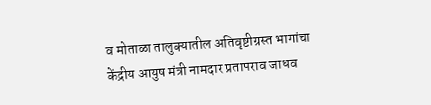व मोताळा तालुक्यातील अतिवृष्टीग्रस्त भागांचा केंद्रीय आयुष मंत्री नामदार प्रतापराव जाधव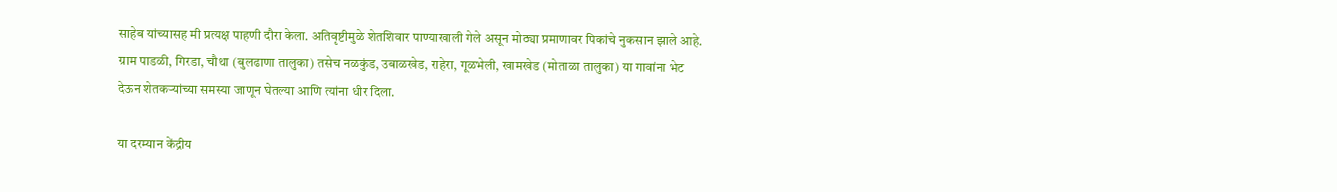साहेब यांच्यासह मी प्रत्यक्ष पाहणी दौरा केला. अतिवृष्टीमुळे शेतशिवार पाण्याखाली गेले असून मोठ्या प्रमाणावर पिकांचे नुकसान झाले आहे. ग्राम पाडळी, गिरडा, चौथा (बुलढाणा तालुका) तसेच नळकुंड, उबाळखेड, राहेरा, गूळभेली, खामखेड (मोताळा तालुका) या गावांना भेट देऊन शेतकऱ्यांच्या समस्या जाणून घेतल्या आणि त्यांना धीर दिला.

या दरम्यान केंद्रीय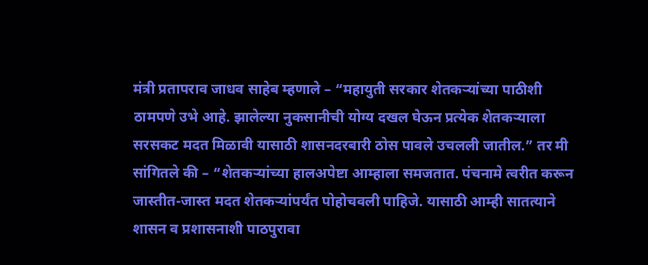मंत्री प्रतापराव जाधव साहेब म्हणाले – “महायुती सरकार शेतकऱ्यांच्या पाठीशी ठामपणे उभे आहे. झालेल्या नुकसानीची योग्य दखल घेऊन प्रत्येक शेतकऱ्याला सरसकट मदत मिळावी यासाठी शासनदरबारी ठोस पावले उचलली जातील.” तर मी सांगितले की – “शेतकऱ्यांच्या हालअपेष्टा आम्हाला समजतात. पंचनामे त्वरीत करून जास्तीत-जास्त मदत शेतकऱ्यांपर्यंत पोहोचवली पाहिजे. यासाठी आम्ही सातत्याने शासन व प्रशासनाशी पाठपुरावा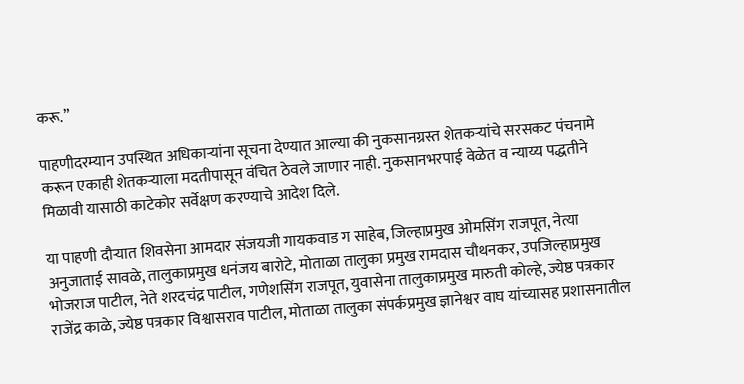करू.”

पाहणीदरम्यान उपस्थित अधिकाऱ्यांना सूचना देण्यात आल्या की नुकसानग्रस्त शेतकऱ्यांचे सरसकट पंचनामे करून एकाही शेतकऱ्याला मदतीपासून वंचित ठेवले जाणार नाही. नुकसानभरपाई वेळेत व न्याय्य पद्धतीने मिळावी यासाठी काटेकोर सर्वेक्षण करण्याचे आदेश दिले.

या पाहणी दौऱ्यात शिवसेना आमदार संजयजी गायकवाड ग साहेब, जिल्हाप्रमुख ओमसिंग राजपूत, नेत्या अनुजाताई सावळे, तालुकाप्रमुख धनंजय बारोटे, मोताळा तालुका प्रमुख रामदास चौथनकर, उपजिल्हाप्रमुख भोजराज पाटील, नेते शरदचंद्र पाटील, गणेशसिंग राजपूत, युवासेना तालुकाप्रमुख मारुती कोल्हे, ज्येष्ठ पत्रकार राजेंद्र काळे, ज्येष्ठ पत्रकार विश्वासराव पाटील, मोताळा तालुका संपर्कप्रमुख ज्ञानेश्वर वाघ यांच्यासह प्रशासनातील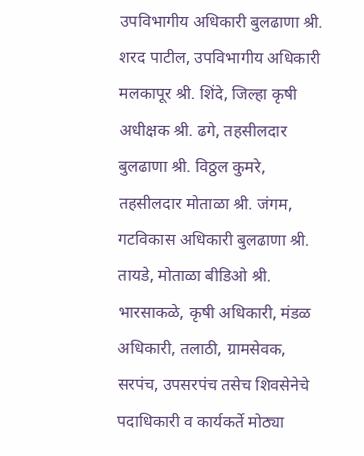उपविभागीय अधिकारी बुलढाणा श्री. शरद पाटील, उपविभागीय अधिकारी मलकापूर श्री. शिंदे, जिल्हा कृषी अधीक्षक श्री. ढगे, तहसीलदार बुलढाणा श्री. विठ्ठल कुमरे, तहसीलदार मोताळा श्री. जंगम, गटविकास अधिकारी बुलढाणा श्री. तायडे, मोताळा बीडिओ श्री. भारसाकळे, कृषी अधिकारी, मंडळ अधिकारी, तलाठी, ग्रामसेवक, सरपंच, उपसरपंच तसेच शिवसेनेचे पदाधिकारी व कार्यकर्ते मोठ्या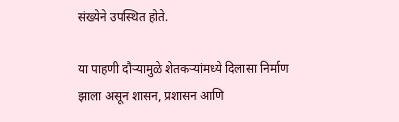संख्येने उपस्थित होते.

या पाहणी दौऱ्यामुळे शेतकऱ्यांमध्ये दिलासा निर्माण झाला असून शासन, प्रशासन आणि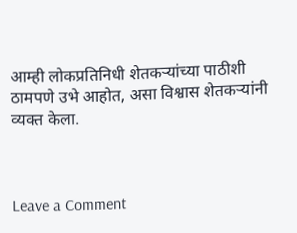आम्ही लोकप्रतिनिधी शेतकऱ्यांच्या पाठीशी ठामपणे उभे आहोत, असा विश्वास शेतकऱ्यांनी व्यक्त केला.



Leave a Comment